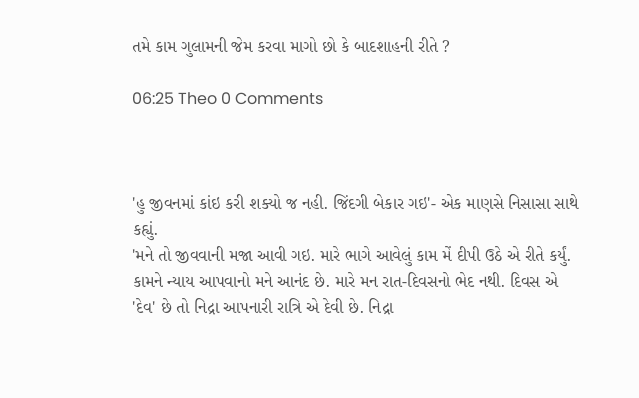તમે કામ ગુલામની જેમ કરવા માગો છો કે બાદશાહની રીતે ?

06:25 Theo 0 Comments



'હુ જીવનમાં કાંઇ કરી શક્યો જ નહી. જિંદગી બેકાર ગઇ'- એક માણસે નિસાસા સાથે કહ્યું.
'મને તો જીવવાની મજા આવી ગઇ. મારે ભાગે આવેલું કામ મેં દીપી ઉઠે એ રીતે કર્યું. કામને ન્યાય આપવાનો મને આનંદ છે. મારે મન રાત-દિવસનો ભેદ નથી. દિવસ એ 'દેવ' છે તો નિદ્રા આપનારી રાત્રિ એ દેવી છે. નિદ્રા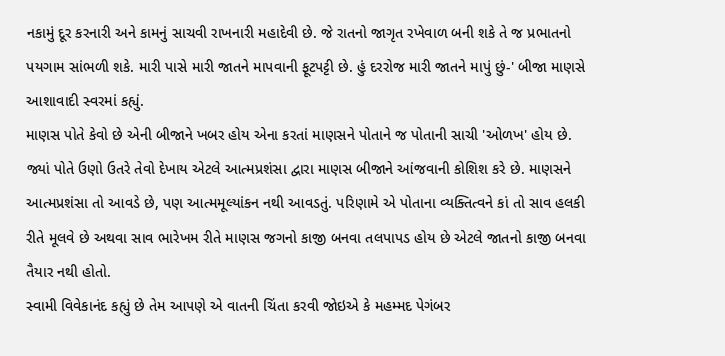નકામું દૂર કરનારી અને કામનું સાચવી રાખનારી મહાદેવી છે. જે રાતનો જાગૃત રખેવાળ બની શકે તે જ પ્રભાતનો પયગામ સાંભળી શકે. મારી પાસે મારી જાતને માપવાની ફૂટપટ્ટી છે. હું દરરોજ મારી જાતને માપું છું-' બીજા માણસે આશાવાદી સ્વરમાં કહ્યું.
માણસ પોતે કેવો છે એની બીજાને ખબર હોય એના કરતાં માણસને પોતાને જ પોતાની સાચી 'ઓળખ' હોય છે. જ્યાં પોતે ઉણો ઉતરે તેવો દેખાય એટલે આત્મપ્રશંસા દ્વારા માણસ બીજાને આંજવાની કોશિશ કરે છે. માણસને આત્મપ્રશંસા તો આવડે છે, પણ આત્મમૂલ્યાંકન નથી આવડતું. પરિણામે એ પોતાના વ્યક્તિત્વને કાં તો સાવ હલકી રીતે મૂલવે છે અથવા સાવ ભારેખમ રીતે માણસ જગનો કાજી બનવા તલપાપડ હોય છે એટલે જાતનો કાજી બનવા તૈયાર નથી હોતો.
સ્વામી વિવેકાનંદ કહ્યું છે તેમ આપણે એ વાતની ચિંતા કરવી જોઇએ કે મહમ્મદ પેગંબર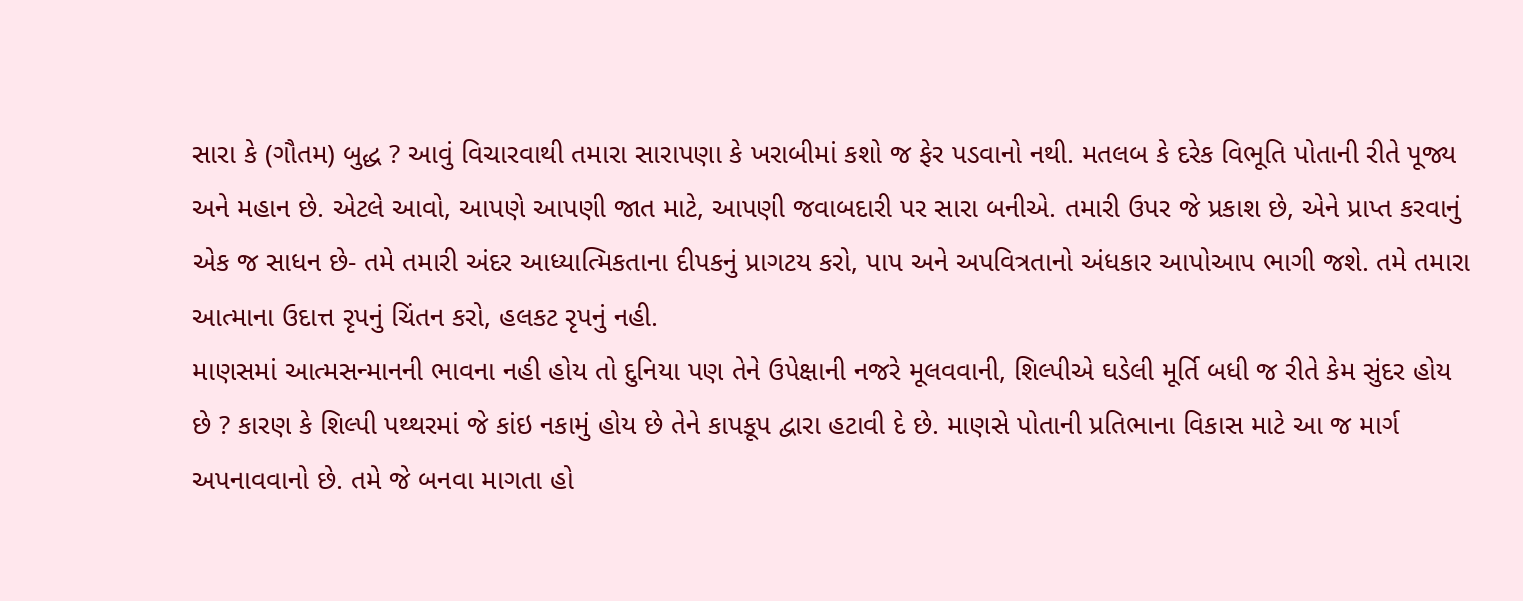સારા કે (ગૌતમ) બુદ્ધ ? આવું વિચારવાથી તમારા સારાપણા કે ખરાબીમાં કશો જ ફેર પડવાનો નથી. મતલબ કે દરેક વિભૂતિ પોતાની રીતે પૂજ્ય અને મહાન છે. એટલે આવો, આપણે આપણી જાત માટે, આપણી જવાબદારી પર સારા બનીએ. તમારી ઉપર જે પ્રકાશ છે, એને પ્રાપ્ત કરવાનું એક જ સાધન છે- તમે તમારી અંદર આધ્યાત્મિકતાના દીપકનું પ્રાગટય કરો, પાપ અને અપવિત્રતાનો અંધકાર આપોઆપ ભાગી જશે. તમે તમારા આત્માના ઉદાત્ત રૃપનું ચિંતન કરો, હલકટ રૃપનું નહી.
માણસમાં આત્મસન્માનની ભાવના નહી હોય તો દુનિયા પણ તેને ઉપેક્ષાની નજરે મૂલવવાની, શિલ્પીએ ઘડેલી મૂર્તિ બધી જ રીતે કેમ સુંદર હોય છે ? કારણ કે શિલ્પી પથ્થરમાં જે કાંઇ નકામું હોય છે તેને કાપકૂપ દ્વારા હટાવી દે છે. માણસે પોતાની પ્રતિભાના વિકાસ માટે આ જ માર્ગ અપનાવવાનો છે. તમે જે બનવા માગતા હો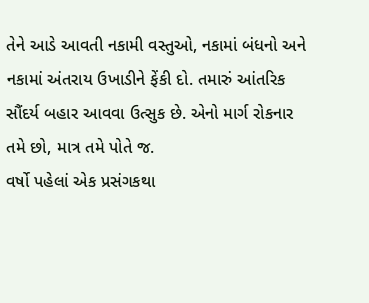તેને આડે આવતી નકામી વસ્તુઓ, નકામાં બંધનો અને નકામાં અંતરાય ઉખાડીને ફેંકી દો. તમારું આંતરિક સૌંદર્ય બહાર આવવા ઉત્સુક છે. એનો માર્ગ રોકનાર તમે છો, માત્ર તમે પોતે જ.
વર્ષો પહેલાં એક પ્રસંગકથા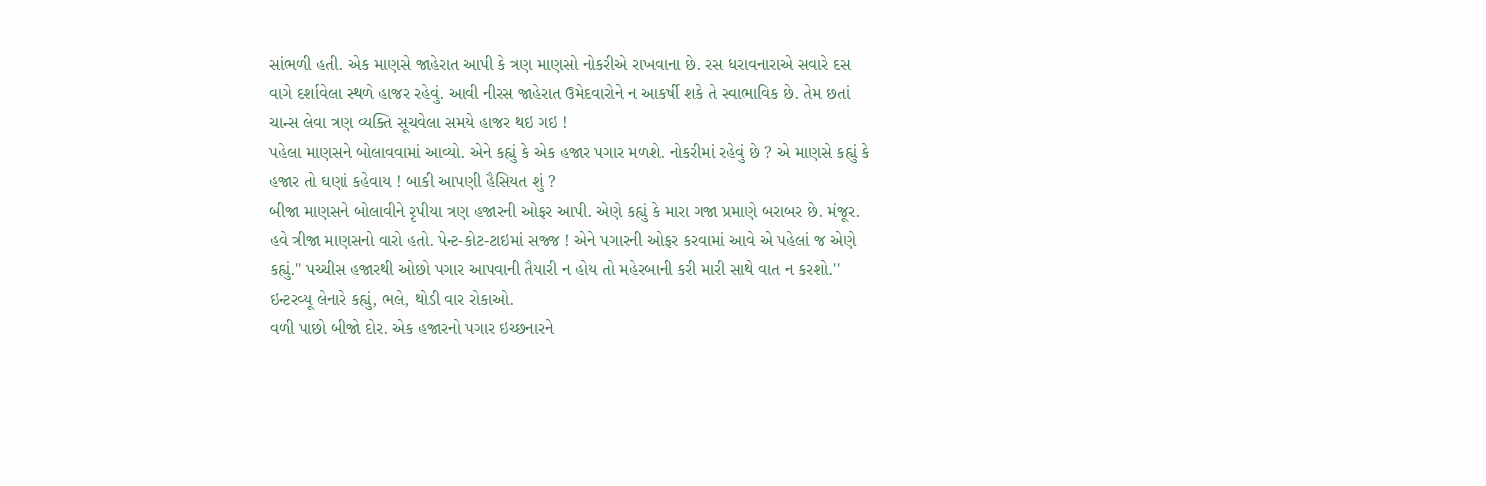સાંભળી હતી. એક માણસે જાહેરાત આપી કે ત્રણ માણસો નોકરીએ રાખવાના છે. રસ ધરાવનારાએ સવારે દસ વાગે દર્શાવેલા સ્થળે હાજર રહેવું. આવી નીરસ જાહેરાત ઉમેદવારોને ન આકર્ષી શકે તે સ્વાભાવિક છે. તેમ છતાં ચાન્સ લેવા ત્રણ વ્યક્તિ સૂચવેલા સમયે હાજર થઇ ગઇ !
પહેલા માણસને બોલાવવામાં આવ્યો. એને કહ્યું કે એક હજાર પગાર મળશે. નોકરીમાં રહેવું છે ? એ માણસે કહ્યું કે હજાર તો ઘણાં કહેવાય ! બાકી આપણી હૈસિયત શું ?
બીજા માણસને બોલાવીને રૃપીયા ત્રણ હજારની ઓફર આપી. એણે કહ્યું કે મારા ગજા પ્રમાણે બરાબર છે. મંજૂર.
હવે ત્રીજા માણસનો વારો હતો. પેન્ટ-કોટ-ટાઇમાં સજ્જ ! એને પગારની ઓફર કરવામાં આવે એ પહેલાં જ એણે કહ્યું.'' પચ્ચીસ હજારથી ઓછો પગાર આપવાની તૈયારી ન હોય તો મહેરબાની કરી મારી સાથે વાત ન કરશો.''
ઇન્ટરવ્યૂ લેનારે કહ્યું, ભલે, થોડી વાર રોકાઓ.
વળી પાછો બીજો દોર. એક હજારનો પગાર ઇચ્છનારને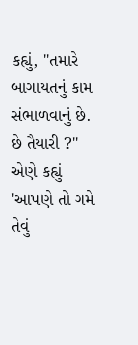કહ્યું, ''તમારે બાગાયતનું કામ સંભાળવાનું છે. છે તૈયારી ?''
એણે કહ્યું 'આપણે તો ગમે તેવું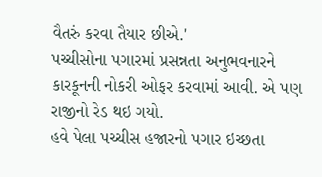વૈતરું કરવા તૈયાર છીએ.'
પચ્ચીસોના પગારમાં પ્રસન્નતા અનુભવનારને કારકૂનની નોકરી ઓફર કરવામાં આવી. એ પણ રાજીનો રેડ થઇ ગયો.
હવે પેલા પચ્ચીસ હજારનો પગાર ઇચ્છતા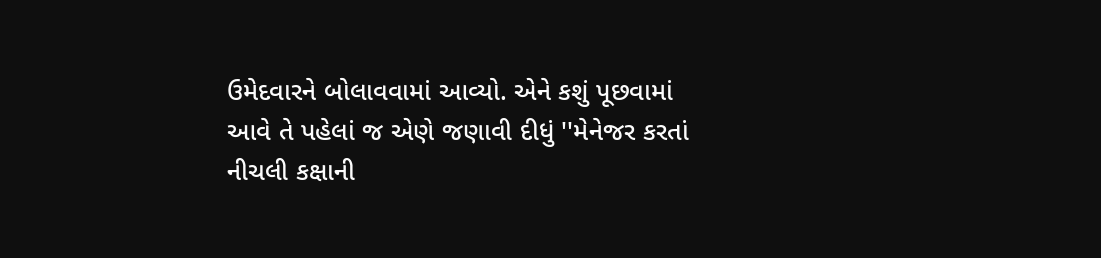ઉમેદવારને બોલાવવામાં આવ્યો. એને કશું પૂછવામાં આવે તે પહેલાં જ એણે જણાવી દીધું ''મેનેજર કરતાં નીચલી કક્ષાની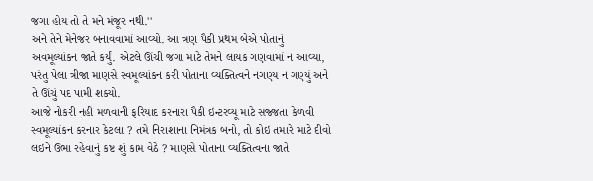જગા હોય તો તે મને મંજૂર નથી.''
અને તેને મેનેજર બનાવવામાં આવ્યો. આ ત્રણ પૈકી પ્રથમ બેએ પોતાનું અવમૂલ્યાંકન જાતે કર્યું. એટલે ઊંચી જગા માટે તેમને લાયક ગણવામાં ન આવ્યા, પરંતુ પેલા ત્રીજા માણસે સ્વમૂલ્યાંકન કરી પોતાના વ્યક્તિત્વને નગણ્ય ન ગણ્યું અને તે ઊંચું પદ પામી શક્યો.
આજે નોકરી નહી મળવાની ફરિયાદ કરનારા પૈકી ઇન્ટરવ્યૂ માટે સજ્જતા કેળવી સ્વમૂલ્યાંકન કરનાર કેટલા ? તમે નિરાશાના નિમંત્રક બનો, તો કોઇ તમારે માટે દીવો લઇને ઉભા રહેવાનું કષ્ટ શું કામ વેઠે ? માણસે પોતાના વ્યક્તિત્વના જાતે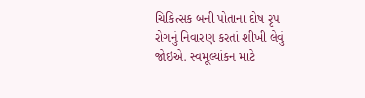ચિકિત્સક બની પોતાના દોષ રૃપ રોગનું નિવારણ કરતાં શીખી લેવું જોઇએ. સ્વમૂલ્યાંકન માટે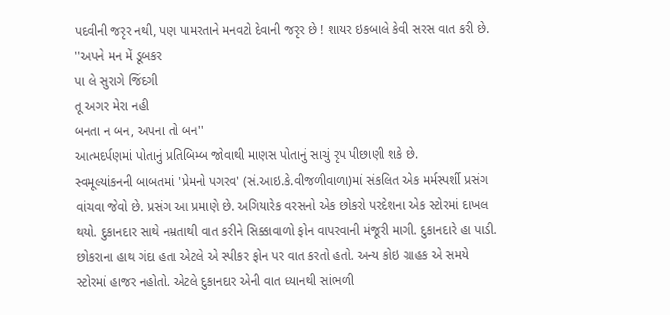પદવીની જરૃર નથી, પણ પામરતાને મનવટો દેવાની જરૃર છે ! શાયર ઇકબાલે કેવી સરસ વાત કરી છે.
''અપને મન મેં ડૂબકર
પા લે સુરાગે જિંદગી
તૂ અગર મેરા નહી
બનતા ન બન, અપના તો બન''
આત્મદર્પણમાં પોતાનું પ્રતિબિમ્બ જોવાથી માણસ પોતાનું સાચું રૃપ પીછાણી શકે છે.
સ્વમૂલ્યાંકનની બાબતમાં 'પ્રેમનો પગરવ' (સં.આઇ.કે.વીજળીવાળા)માં સંકલિત એક મર્મસ્પર્શી પ્રસંગ વાંચવા જેવો છે. પ્રસંગ આ પ્રમાણે છે. અગિયારેક વરસનો એક છોકરો પરદેશના એક સ્ટોરમાં દાખલ થયો. દુકાનદાર સાથે નમ્રતાથી વાત કરીને સિક્કાવાળો ફોન વાપરવાની મંજૂરી માગી. દુકાનદારે હા પાડી. છોકરાના હાથ ગંદા હતા એટલે એ સ્પીકર ફોન પર વાત કરતો હતો. અન્ય કોઇ ગ્રાહક એ સમયે સ્ટોરમાં હાજર નહોતો. એટલે દુકાનદાર એની વાત ધ્યાનથી સાંભળી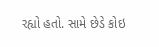રહ્યો હતો. સામે છેડે કોઇ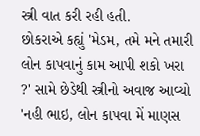સ્ત્રી વાત કરી રહી હતી.
છોકરાએ કહ્યું 'મેડમ, તમે મને તમારી લોન કાપવાનું કામ આપી શકો ખરા ?' સામે છેડેથી સ્ત્રીનો અવાજ આવ્યો 'નહી ભાઇ, લોન કાપવા મેં માણસ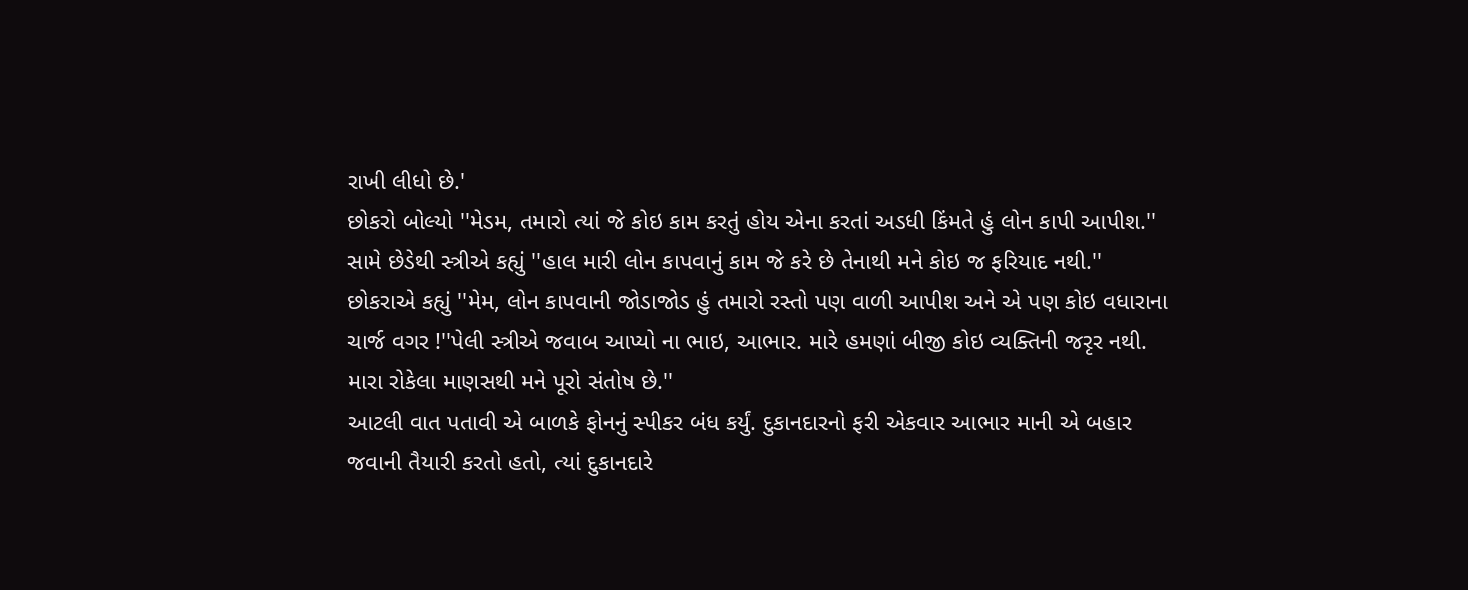રાખી લીધો છે.'
છોકરો બોલ્યો ''મેડમ, તમારો ત્યાં જે કોઇ કામ કરતું હોય એના કરતાં અડધી કિંમતે હું લોન કાપી આપીશ.''
સામે છેડેથી સ્ત્રીએ કહ્યું ''હાલ મારી લોન કાપવાનું કામ જે કરે છે તેનાથી મને કોઇ જ ફરિયાદ નથી.''
છોકરાએ કહ્યું ''મેમ, લોન કાપવાની જોડાજોડ હું તમારો રસ્તો પણ વાળી આપીશ અને એ પણ કોઇ વધારાના ચાર્જ વગર !''પેલી સ્ત્રીએ જવાબ આપ્યો ના ભાઇ, આભાર. મારે હમણાં બીજી કોઇ વ્યક્તિની જરૃર નથી. મારા રોકેલા માણસથી મને પૂરો સંતોષ છે.''
આટલી વાત પતાવી એ બાળકે ફોનનું સ્પીકર બંધ કર્યું. દુકાનદારનો ફરી એકવાર આભાર માની એ બહાર જવાની તૈયારી કરતો હતો, ત્યાં દુકાનદારે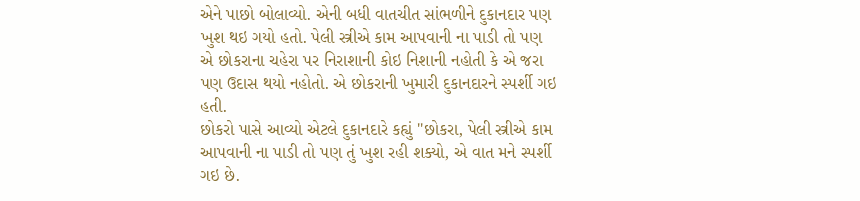એને પાછો બોલાવ્યો. એની બધી વાતચીત સાંભળીને દુકાનદાર પણ ખુશ થઇ ગયો હતો. પેલી સ્ત્રીએ કામ આપવાની ના પાડી તો પણ એ છોકરાના ચહેરા પર નિરાશાની કોઇ નિશાની નહોતી કે એ જરા પણ ઉદાસ થયો નહોતો. એ છોકરાની ખુમારી દુકાનદારને સ્પર્શી ગઇ હતી.
છોકરો પાસે આવ્યો એટલે દુકાનદારે કહ્યું ''છોકરા, પેલી સ્ત્રીએ કામ આપવાની ના પાડી તો પણ તું ખુશ રહી શક્યો, એ વાત મને સ્પર્શી ગઇ છે.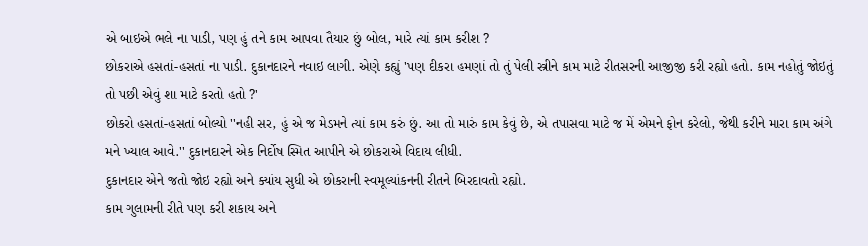એ બાઇએ ભલે ના પાડી, પણ હું તને કામ આપવા તૈયાર છું બોલ, મારે ત્યાં કામ કરીશ ?
છોકરાએ હસતાં-હસતાં ના પાડી. દુકાનદારને નવાઇ લાગી. એણે કહ્યું 'પણ દીકરા હમણાં તો તું પેલી સ્ત્રીને કામ માટે રીતસરની આજીજી કરી રહ્યો હતો. કામ નહોતું જોઇતું તો પછી એવું શા માટે કરતો હતો ?'
છોકરો હસતાં-હસતાં બોલ્યો ''નહી સર, હું એ જ મેડમને ત્યાં કામ કરું છું. આ તો મારું કામ કેવું છે, એ તપાસવા માટે જ મેં એમને ફોન કરેલો, જેથી કરીને મારા કામ અંગે મને ખ્યાલ આવે.'' દુકાનદારને એક નિર્દોષ સ્મિત આપીને એ છોકરાએ વિદાય લીધી.
દુકાનદાર એને જતો જોઇ રહ્યો અને ક્યાંય સુધી એ છોકરાની સ્વમૂલ્યાંકનની રીતને બિરદાવતો રહ્યો.
કામ ગુલામની રીતે પણ કરી શકાય અને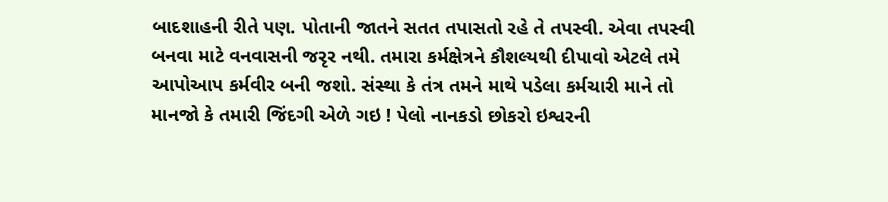બાદશાહની રીતે પણ. પોતાની જાતને સતત તપાસતો રહે તે તપસ્વી. એવા તપસ્વી બનવા માટે વનવાસની જરૃર નથી. તમારા કર્મક્ષેત્રને કૌશલ્યથી દીપાવો એટલે તમે આપોઆપ કર્મવીર બની જશો. સંસ્થા કે તંત્ર તમને માથે પડેલા કર્મચારી માને તો માનજો કે તમારી જિંદગી એળે ગઇ ! પેલો નાનકડો છોકરો ઇશ્વરની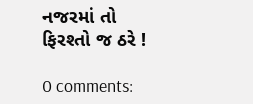નજરમાં તો ફિરશ્તો જ ઠરે !

0 comments: